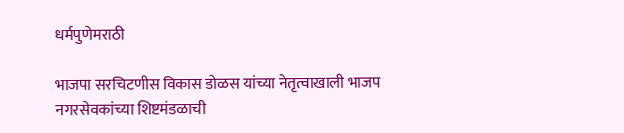धर्मपुणेमराठी

भाजपा सरचिटणीस विकास डोळस यांच्या नेतृत्वाखाली भाजप नगरसेवकांच्या शिष्टमंडळाची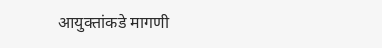आयुक्तांकडे मागणी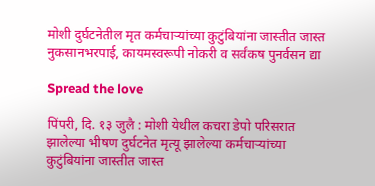मोशी दुर्घटनेतील मृत कर्मचाऱ्यांच्या कुटुंबियांना जास्तीत जास्त नुकसानभरपाई, कायमस्वरूपी नोकरी व सर्वंकष पुनर्वसन द्या

Spread the love

पिंपरी, दि. १३ जुलै : मोशी येथील कचरा डेपो परिसरात झालेल्या भीषण दुर्घटनेत मृत्यू झालेल्या कर्मचाऱ्यांच्या कुटुंबियांना जास्तीत जास्त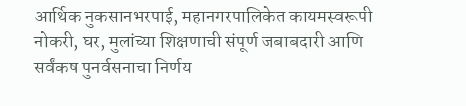आर्थिक नुकसानभरपाई, महानगरपालिकेत कायमस्वरूपी नोकरी, घर, मुलांच्या शिक्षणाची संपूर्ण जबाबदारी आणि सर्वंकष पुनर्वसनाचा निर्णय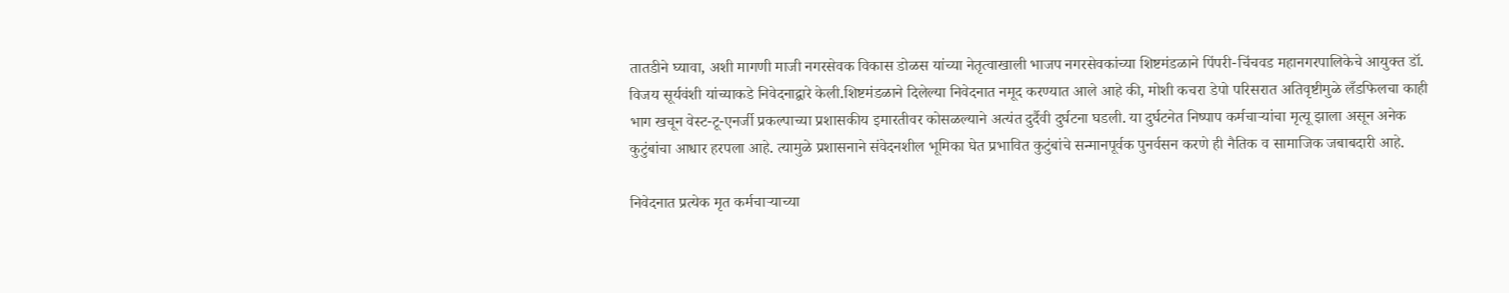तातडीने घ्यावा, अशी मागणी माजी नगरसेवक विकास डोळस यांच्या नेतृत्वाखाली भाजप नगरसेवकांच्या शिष्टमंडळाने पिंपरी-चिंचवड महानगरपालिकेचे आयुक्त डॉ. विजय सूर्यवंशी यांच्याकडे निवेदनाद्वारे केली.शिष्टमंडळाने दिलेल्या निवेदनात नमूद करण्यात आले आहे की, मोशी कचरा डेपो परिसरात अतिवृष्टीमुळे लँडफिलचा काही भाग खचून वेस्ट-टू-एनर्जी प्रकल्पाच्या प्रशासकीय इमारतीवर कोसळल्याने अत्यंत दुर्दैवी दुर्घटना घडली. या दुर्घटनेत निष्पाप कर्मचाऱ्यांचा मृत्यू झाला असून अनेक कुटुंबांचा आधार हरपला आहे. त्यामुळे प्रशासनाने संवेदनशील भूमिका घेत प्रभावित कुटुंबांचे सन्मानपूर्वक पुनर्वसन करणे ही नैतिक व सामाजिक जबाबदारी आहे.

निवेदनात प्रत्येक मृत कर्मचाऱ्याच्या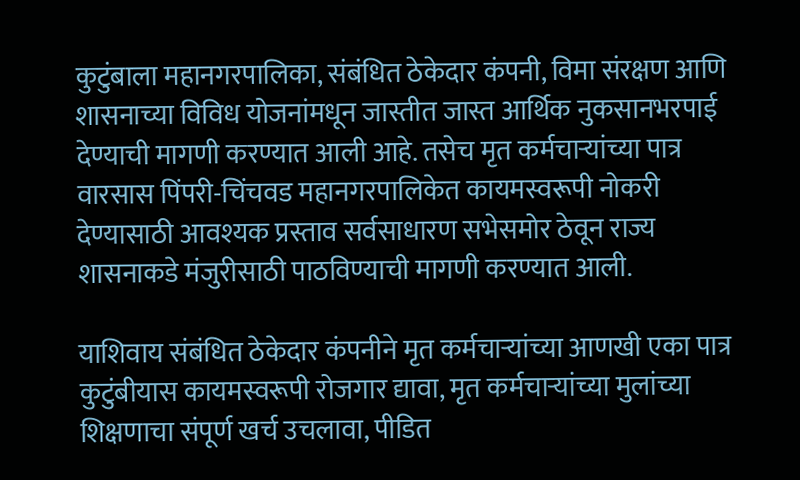कुटुंबाला महानगरपालिका, संबंधित ठेकेदार कंपनी, विमा संरक्षण आणि शासनाच्या विविध योजनांमधून जास्तीत जास्त आर्थिक नुकसानभरपाई देण्याची मागणी करण्यात आली आहे. तसेच मृत कर्मचाऱ्यांच्या पात्र वारसास पिंपरी-चिंचवड महानगरपालिकेत कायमस्वरूपी नोकरी देण्यासाठी आवश्यक प्रस्ताव सर्वसाधारण सभेसमोर ठेवून राज्य शासनाकडे मंजुरीसाठी पाठविण्याची मागणी करण्यात आली.

याशिवाय संबंधित ठेकेदार कंपनीने मृत कर्मचाऱ्यांच्या आणखी एका पात्र कुटुंबीयास कायमस्वरूपी रोजगार द्यावा, मृत कर्मचाऱ्यांच्या मुलांच्या शिक्षणाचा संपूर्ण खर्च उचलावा, पीडित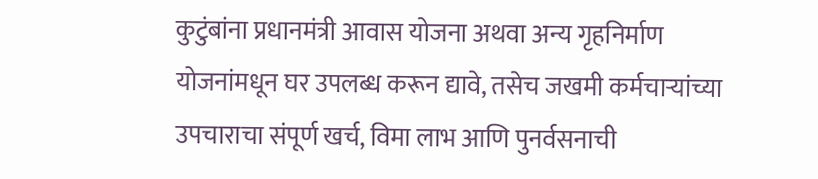कुटुंबांना प्रधानमंत्री आवास योजना अथवा अन्य गृहनिर्माण योजनांमधून घर उपलब्ध करून द्यावे, तसेच जखमी कर्मचाऱ्यांच्या उपचाराचा संपूर्ण खर्च, विमा लाभ आणि पुनर्वसनाची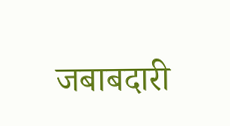जबाबदारी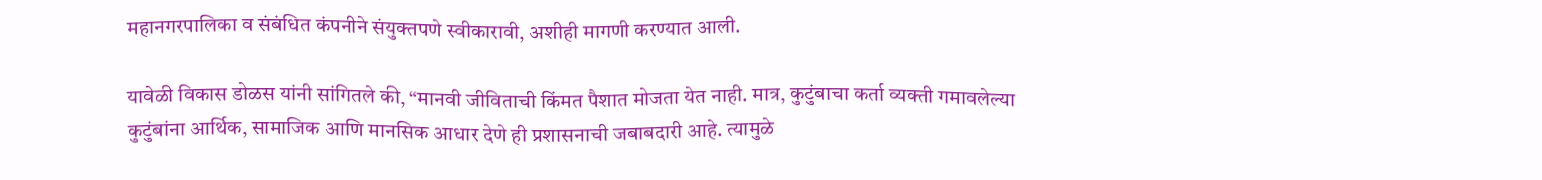महानगरपालिका व संबंधित कंपनीने संयुक्तपणे स्वीकारावी, अशीही मागणी करण्यात आली.

यावेळी विकास डोळस यांनी सांगितले की, “मानवी जीविताची किंमत पैशात मोजता येत नाही. मात्र, कुटुंबाचा कर्ता व्यक्ती गमावलेल्या कुटुंबांना आर्थिक, सामाजिक आणि मानसिक आधार देणे ही प्रशासनाची जबाबदारी आहे. त्यामुळे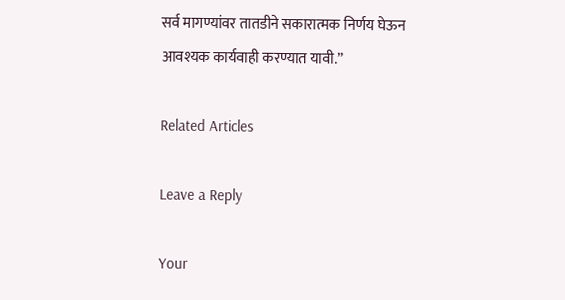सर्व मागण्यांवर तातडीने सकारात्मक निर्णय घेऊन आवश्यक कार्यवाही करण्यात यावी.”

Related Articles

Leave a Reply

Your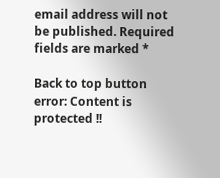email address will not be published. Required fields are marked *

Back to top button
error: Content is protected !!